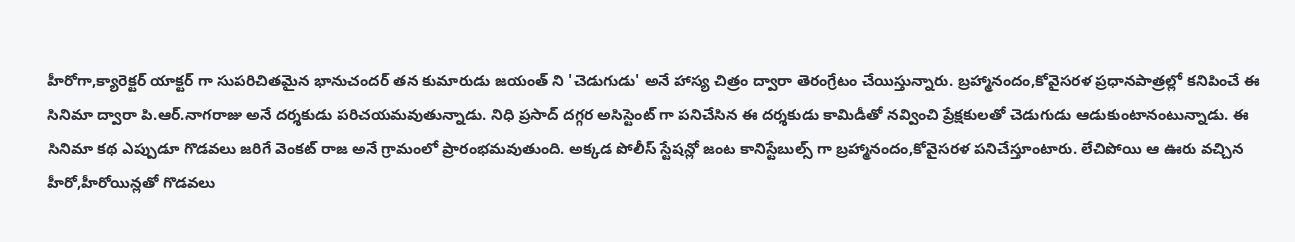హీరోగా,క్యారెక్టర్ యాక్టర్ గా సుపరిచితమైన భానుచందర్ తన కుమారుడు జయంత్ ని 'చెడుగుడు' అనే హాస్య చిత్రం ద్వారా తెరంగ్రేటం చేయిస్తున్నారు. బ్రహ్మానందం,కోవైసరళ ప్రధానపాత్రల్లో కనిపించే ఈ సినిమా ద్వారా పి.ఆర్.నాగరాజు అనే దర్శకుడు పరిచయమవుతున్నాడు. నిధి ప్రసాద్ దగ్గర అసిస్టెంట్ గా పనిచేసిన ఈ దర్శకుడు కామిడీతో నవ్వించి ప్రేక్షకులతో చెడుగుడు ఆడుకుంటానంటున్నాడు. ఈ సినిమా కథ ఎప్పుడూ గొడవలు జరిగే వెంకట్ రాజ అనే గ్రామంలో ప్రారంభమవుతుంది. అక్కడ పోలీస్ స్టేషన్లో జంట కానిస్టేబుల్స్ గా బ్రహ్మానందం,కోవైసరళ పనిచేస్తూంటారు. లేచిపోయి ఆ ఊరు వచ్చిన హీరో,హీరోయిన్లతో గొడవలు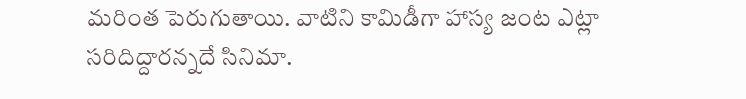మరింత పెరుగుతాయి. వాటిని కామిడీగా హాస్య జంట ఎట్లా సరిదిద్దారన్నదే సినిమా.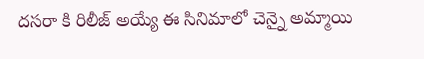దసరా కి రిలీజ్ అయ్యే ఈ సినిమాలో చెన్నై అమ్మాయి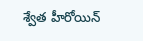శ్వేత హీరోయిన్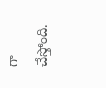గా చేస్తోంది.